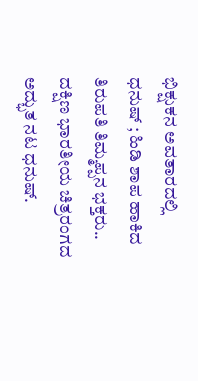ಭಿಕ್ಷುಕನ ಅವತಾರದಲ್ಲಿ ಧನುಷ್ ; ಹಿಡಿ ಶಾಪ ಹಾಕಿದ ತಿರುಪತಿ ತಿಮ್ಮಪ್ಪನ ಭಕ್ತರು..
ದಕ್ಷಿಣ ಭಾರತೀಯ ಚಿತ್ರರಂಗದ ಅದ್ಭುತ ನಟ ಧನುಷ್.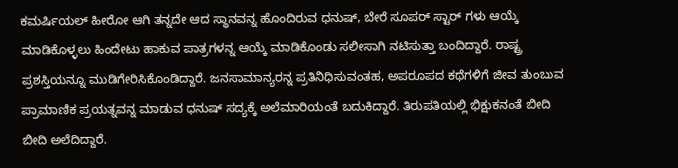ಕಮರ್ಷಿಯಲ್ ಹೀರೋ ಆಗಿ ತನ್ನದೇ ಆದ ಸ್ಥಾನವನ್ನ ಹೊಂದಿರುವ ಧನುಷ್, ಬೇರೆ ಸೂಪರ್ ಸ್ಟಾರ್ ಗಳು ಆಯ್ಕೆ ಮಾಡಿಕೊಳ್ಳಲು ಹಿಂದೇಟು ಹಾಕುವ ಪಾತ್ರಗಳನ್ನ ಆಯ್ಕೆ ಮಾಡಿಕೊಂಡು ಸಲೀಸಾಗಿ ನಟಿಸುತ್ತಾ ಬಂದಿದ್ದಾರೆ. ರಾಷ್ಟ್ರ ಪ್ರಶಸ್ತಿಯನ್ನೂ ಮುಡಿಗೇರಿಸಿಕೊಂಡಿದ್ದಾರೆ. ಜನಸಾಮಾನ್ಯರನ್ನ ಪ್ರತಿನಿಧಿಸುವಂತಹ, ಅಪರೂಪದ ಕಥೆಗಳಿಗೆ ಜೀವ ತುಂಬುವ ಪ್ರಾಮಾಣಿಕ ಪ್ರಯತ್ನವನ್ನ ಮಾಡುವ ಧನುಷ್ ಸದ್ಯಕ್ಕೆ ಅಲೆಮಾರಿಯಂತೆ ಬದುಕಿದ್ದಾರೆ. ತಿರುಪತಿಯಲ್ಲಿ ಭಿಕ್ಷುಕನಂತೆ ಬೀದಿ ಬೀದಿ ಅಲೆದಿದ್ದಾರೆ.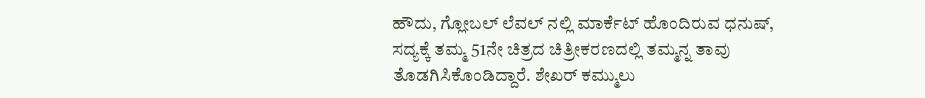ಹೌದು, ಗ್ಲೋಬಲ್ ಲೆವಲ್ ನಲ್ಲಿ ಮಾರ್ಕೆಟ್ ಹೊಂದಿರುವ ಧನುಷ್, ಸದ್ಯಕ್ಕೆ ತಮ್ಮ 51ನೇ ಚಿತ್ರದ ಚಿತ್ರೀಕರಣದಲ್ಲಿ ತಮ್ಮನ್ನ ತಾವು ತೊಡಗಿಸಿಕೊಂಡಿದ್ದಾರೆ. ಶೇಖರ್ ಕಮ್ಮುಲು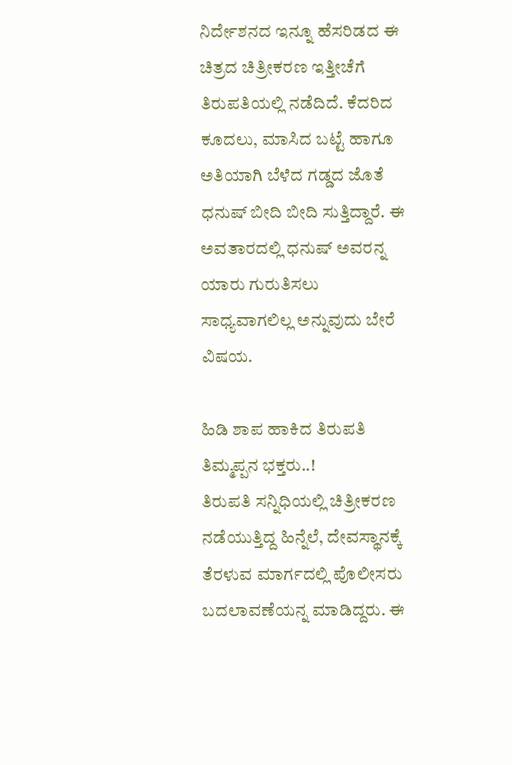ನಿರ್ದೇಶನದ ಇನ್ನೂ ಹೆಸರಿಡದ ಈ ಚಿತ್ರದ ಚಿತ್ರೀಕರಣ ಇತ್ತೀಚೆಗೆ ತಿರುಪತಿಯಲ್ಲಿ ನಡೆದಿದೆ. ಕೆದರಿದ ಕೂದಲು, ಮಾಸಿದ ಬಟ್ಟೆ ಹಾಗೂ ಅತಿಯಾಗಿ ಬೆಳೆದ ಗಡ್ಡದ ಜೊತೆ ಧನುಷ್ ಬೀದಿ ಬೀದಿ ಸುತ್ತಿದ್ದಾರೆ. ಈ ಅವತಾರದಲ್ಲಿ ಧನುಷ್ ಅವರನ್ನ ಯಾರು ಗುರುತಿಸಲು ಸಾಧ್ಯವಾಗಲಿಲ್ಲ ಅನ್ನುವುದು ಬೇರೆ ವಿಷಯ.

ಹಿಡಿ ಶಾಪ ಹಾಕಿದ ತಿರುಪತಿ ತಿಮ್ಮಪ್ಪನ ಭಕ್ತರು..!
ತಿರುಪತಿ ಸನ್ನಿಧಿಯಲ್ಲಿ ಚಿತ್ರೀಕರಣ ನಡೆಯುತ್ತಿದ್ದ ಹಿನ್ನೆಲೆ, ದೇವಸ್ಥಾನಕ್ಕೆ ತೆರಳುವ ಮಾರ್ಗದಲ್ಲಿ ಪೊಲೀಸರು ಬದಲಾವಣೆಯನ್ನ ಮಾಡಿದ್ದರು. ಈ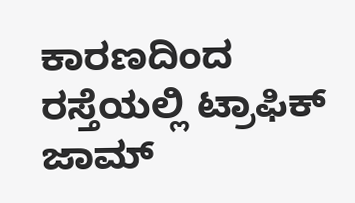ಕಾರಣದಿಂದ ರಸ್ತೆಯಲ್ಲಿ ಟ್ರಾಫಿಕ್ ಜಾಮ್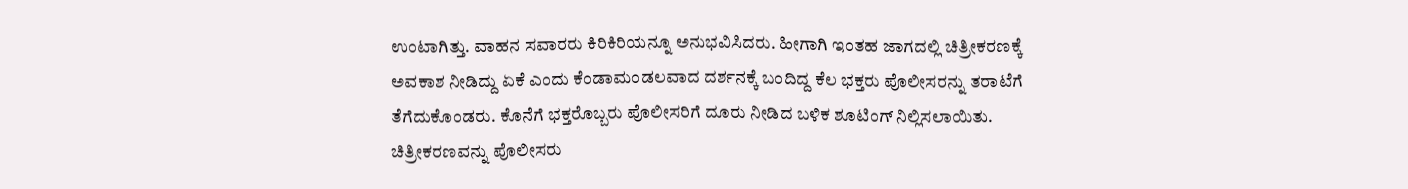ಉಂಟಾಗಿತ್ತು. ವಾಹನ ಸವಾರರು ಕಿರಿಕಿರಿಯನ್ನೂ ಅನುಭವಿಸಿದರು. ಹೀಗಾಗಿ ಇಂತಹ ಜಾಗದಲ್ಲಿ ಚಿತ್ರೀಕರಣಕ್ಕೆ ಅವಕಾಶ ನೀಡಿದ್ದು ಏಕೆ ಎಂದು ಕೆಂಡಾಮಂಡಲವಾದ ದರ್ಶನಕ್ಕೆ ಬಂದಿದ್ದ ಕೆಲ ಭಕ್ತರು ಪೊಲೀಸರನ್ನು ತರಾಟೆಗೆ ತೆಗೆದುಕೊಂಡರು. ಕೊನೆಗೆ ಭಕ್ತರೊಬ್ಬರು ಪೊಲೀಸರಿಗೆ ದೂರು ನೀಡಿದ ಬಳಿಕ ಶೂಟಿಂಗ್ ನಿಲ್ಲಿಸಲಾಯಿತು. ಚಿತ್ರೀಕರಣವನ್ನು ಪೊಲೀಸರು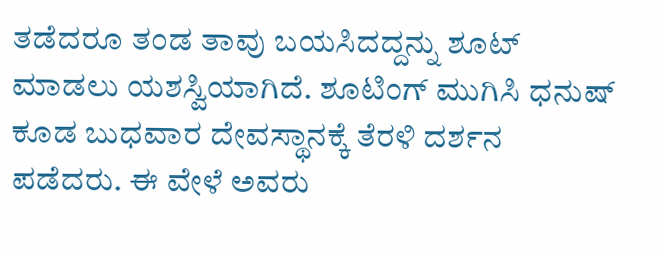ತಡೆದರೂ ತಂಡ ತಾವು ಬಯಸಿದದ್ದನ್ನು ಶೂಟ್ ಮಾಡಲು ಯಶಸ್ವಿಯಾಗಿದೆ. ಶೂಟಿಂಗ್ ಮುಗಿಸಿ ಧನುಷ್ ಕೂಡ ಬುಧವಾರ ದೇವಸ್ಥಾನಕ್ಕೆ ತೆರಳಿ ದರ್ಶನ ಪಡೆದರು. ಈ ವೇಳೆ ಅವರು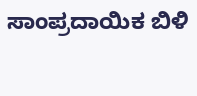ಸಾಂಪ್ರದಾಯಿಕ ಬಿಳಿ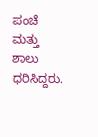ಪಂಚೆ ಮತ್ತು ಶಾಲು ಧರಿಸಿದ್ದರು.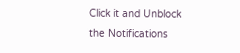Click it and Unblock the Notifications